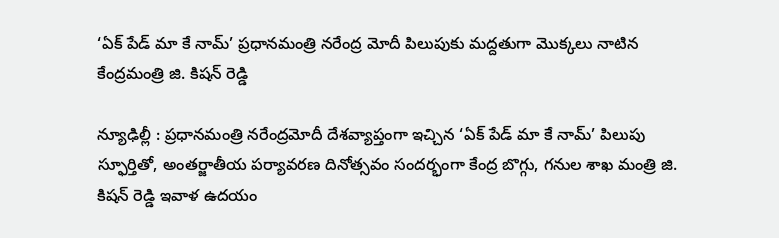‘ఏక్ పేడ్ మా కే నామ్’ ప్రధానమంత్రి నరేంద్ర మోదీ పిలుపుకు మద్దతుగా మొక్కలు నాటిన కేంద్రమంత్రి జి. కిషన్ రెడ్డి

న్యూఢిల్లీ : ప్రధానమంత్రి నరేంద్రమోదీ దేశవ్యాప్తంగా ఇచ్చిన ‘ఏక్ పేడ్ మా కే నామ్’ పిలుపు స్ఫూర్తితో, అంతర్జాతీయ పర్యావరణ దినోత్సవం సందర్భంగా కేంద్ర బొగ్గు, గనుల శాఖ మంత్రి జి. కిషన్ రెడ్డి ఇవాళ ఉదయం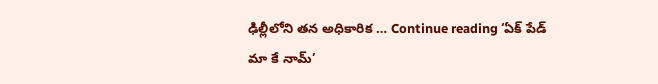ఢిల్లీలోని తన అధికారిక … Continue reading ‘ఏక్ పేడ్ మా కే నామ్’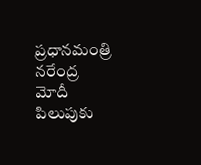ప్రధానమంత్రి నరేంద్ర మోదీ పిలుపుకు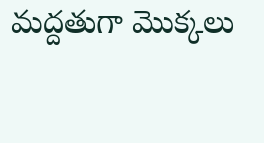మద్దతుగా మొక్కలు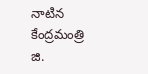నాటిన కేంద్రమంత్రి జి.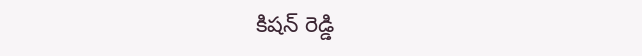కిషన్ రెడ్డి